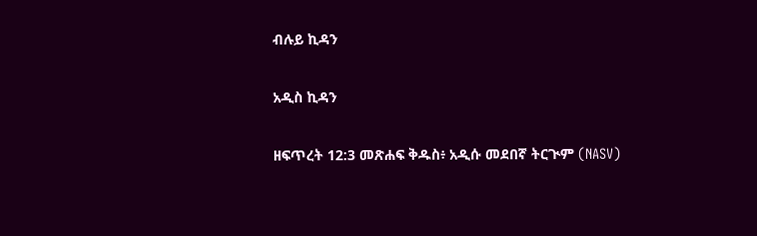ብሉይ ኪዳን

አዲስ ኪዳን

ዘፍጥረት 12:3 መጽሐፍ ቅዱስ፥ አዲሱ መደበኛ ትርጒም (NASV)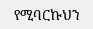የሚባርኩህን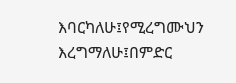እባርካለሁ፤የሚረግሙህን እረግማለሁ፤በምድር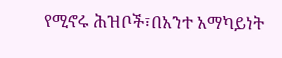የሚኖሩ ሕዝቦች፣በአንተ አማካይነት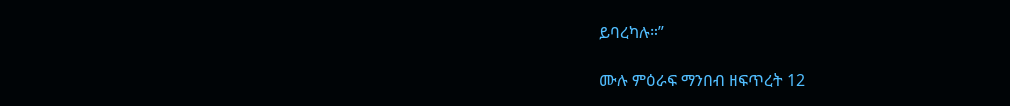ይባረካሉ።”

ሙሉ ምዕራፍ ማንበብ ዘፍጥረት 12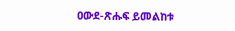ዐውደ-ጽሑፍ ይመልከቱ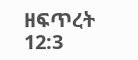ዘፍጥረት 12:3